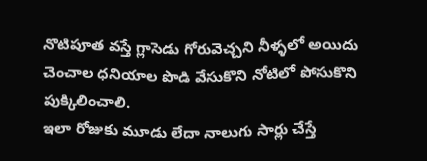నొటిపూత వస్తే గ్లాసెడు గోరువెచ్చని నీళ్ళలో అయిదు చెంచాల ధనియాల పొడి వేసుకొని నోటిలో పోసుకొని పుక్కిలించాలి.
ఇలా రోజుకు మూడు లేదా నాలుగు సార్లు చేస్తే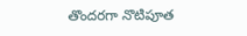తొందరగా నొటిపూత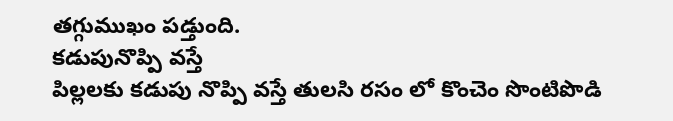తగ్గుముఖం పడ్తుంది.
కడుపునొప్పి వస్తే
పిల్లలకు కడుపు నొప్పి వస్తే తులసి రసం లో కొంచెం సొంటిపొడి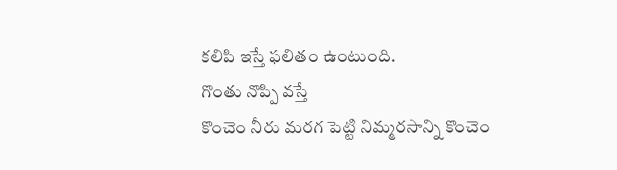కలిపి ఇస్తే ఫలితం ఉంటుంది.
గొంతు నొప్పి వస్తే
కొంచెం నీరు మరగ పెట్టి నిమ్మరసాన్ని కొంచెం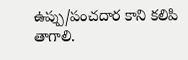ఉప్పు/పంచదార కాని కలిపి తాగాలి.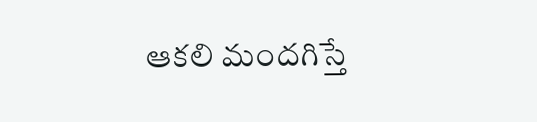ఆకలి మందగిస్తే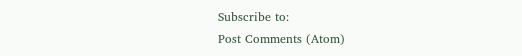Subscribe to:
Post Comments (Atom)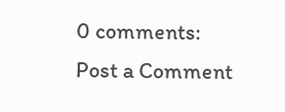0 comments:
Post a Comment